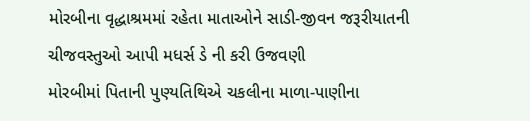મોરબીના વૃદ્ધાશ્રમમાં રહેતા માતાઓને સાડી-જીવન જરૂરીયાતની ચીજવસ્તુઓ આપી મધર્સ ડે ની કરી ઉજવણી
મોરબીમાં પિતાની પુણ્યતિથિએ ચકલીના માળા-પાણીના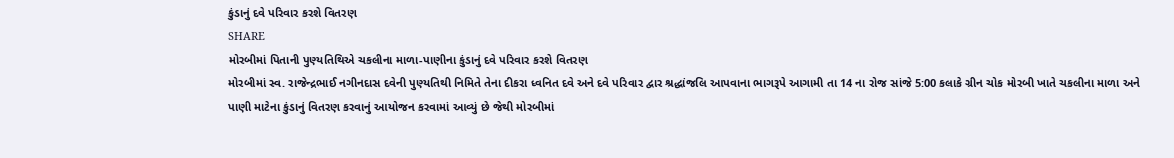કુંડાનું દવે પરિવાર કરશે વિતરણ
SHARE
મોરબીમાં પિતાની પુણ્યતિથિએ ચકલીના માળા-પાણીના કુંડાનું દવે પરિવાર કરશે વિતરણ
મોરબીમાં સ્વ. રાજેન્દ્રભાઈ નગીનદાસ દવેની પુણ્યતિથી નિમિતે તેના દીકરા ધ્વનિત દવે અને દવે પરિવાર દ્વાર શ્રદ્ધાંજલિ આપવાના ભાગરૂપે આગામી તા 14 ના રોજ સાંજે 5:00 કલાકે ગ્રીન ચોક મોરબી ખાતે ચકલીના માળા અને પાણી માટેના કુંડાનું વિતરણ કરવાનું આયોજન કરવામાં આવ્યું છે જેથી મોરબીમાં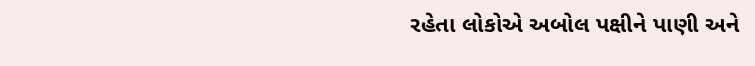રહેતા લોકોએ અબોલ પક્ષીને પાણી અને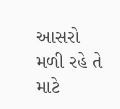આસરો મળી રહે તે માટે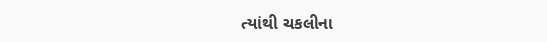ત્યાંથી ચકલીના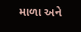માળા અને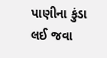પાણીના કુંડા લઈ જવા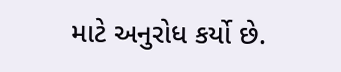માટે અનુરોધ કર્યો છે.